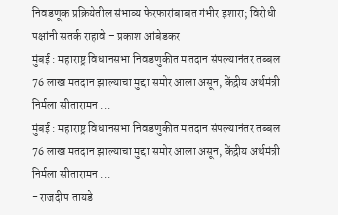निवडणूक प्रक्रियेतील संभाव्य फेरफारांबाबत गंभीर इशारा; विरोधी पक्षांनी सतर्क राहावे – प्रकाश आंबेडकर
मुंबई : महाराष्ट्र विधानसभा निवडणुकीत मतदान संपल्यानंतर तब्बल 76 लाख मतदान झाल्याचा मुद्दा समोर आला असून, केंद्रीय अर्थमंत्री निर्मला सीतारामन ...
मुंबई : महाराष्ट्र विधानसभा निवडणुकीत मतदान संपल्यानंतर तब्बल 76 लाख मतदान झाल्याचा मुद्दा समोर आला असून, केंद्रीय अर्थमंत्री निर्मला सीतारामन ...
- राजदीप तायडे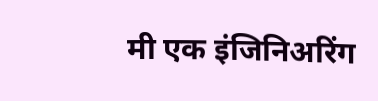मी एक इंजिनिअरिंग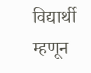विद्यार्थी म्हणून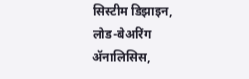सिस्टीम डिझाइन, लोड-बेअरिंग ॲनालिसिस,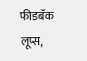फीडबॅक लूप्स,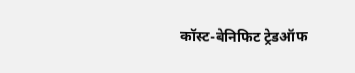कॉस्ट-बेनिफिट ट्रेडऑफ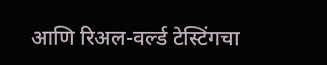आणि रिअल-वर्ल्ड टेस्टिंगचा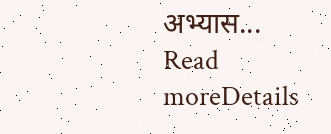अभ्यास...
Read moreDetails